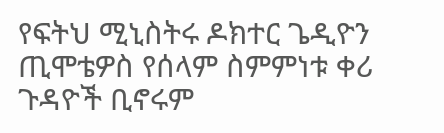የፍትህ ሚኒስትሩ ዶክተር ጌዲዮን ጢሞቴዎስ የሰላም ስምምነቱ ቀሪ ጉዳዮች ቢኖሩም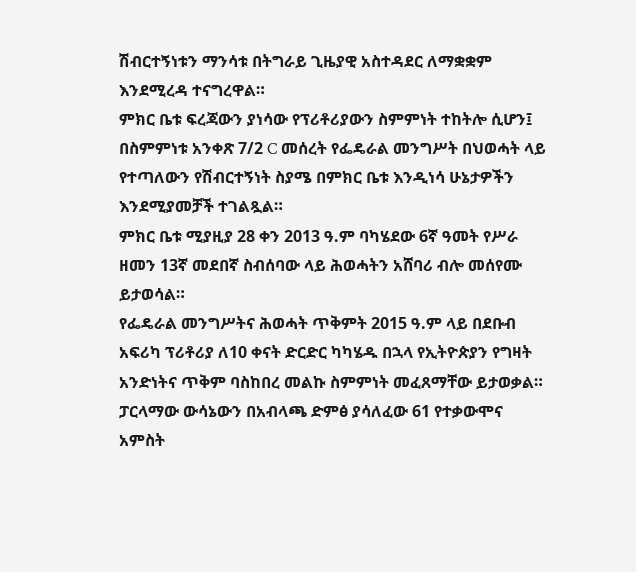ሽብርተኝነቱን ማንሳቱ በትግራይ ጊዜያዊ አስተዳደር ለማቋቋም እንደሚረዳ ተናግረዋል።
ምክር ቤቱ ፍረጃውን ያነሳው የፕሪቶሪያውን ስምምነት ተከትሎ ሲሆን፤ በስምምነቱ አንቀጽ 7/2 C መሰረት የፌዴራል መንግሥት በህወሓት ላይ የተጣለውን የሽብርተኝነት ስያሜ በምክር ቤቱ እንዲነሳ ሁኔታዎችን እንደሚያመቻች ተገልጿል።
ምክር ቤቱ ሚያዚያ 28 ቀን 2013 ዓ.ም ባካሄደው 6ኛ ዓመት የሥራ ዘመን 13ኛ መደበኛ ስብሰባው ላይ ሕወሓትን አሸባሪ ብሎ መሰየሙ ይታወሳል።
የፌዴራል መንግሥትና ሕወሓት ጥቅምት 2015 ዓ.ም ላይ በደቡብ አፍሪካ ፕሪቶሪያ ለ10 ቀናት ድርድር ካካሄዱ በኋላ የኢትዮጵያን የግዛት አንድነትና ጥቅም ባስከበረ መልኩ ስምምነት መፈጸማቸው ይታወቃል።
ፓርላማው ውሳኔውን በአብላጫ ድምፅ ያሳለፈው 61 የተቃውሞና አምስት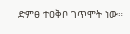ድምፀ ተዐቅቦ ገጥሞት ነው።